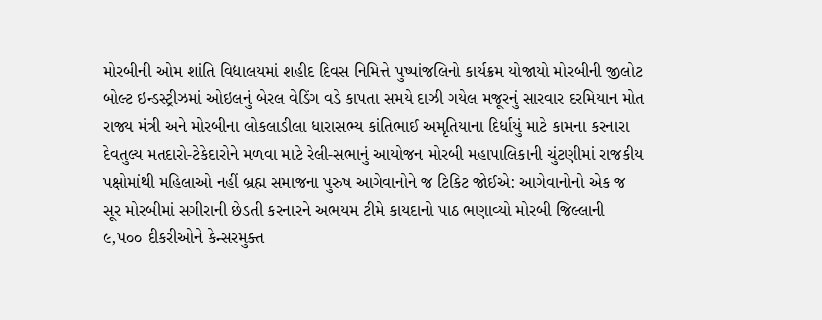મોરબીની ઓમ શાંતિ વિદ્યાલયમાં શહીદ દિવસ નિમિત્તે પુષ્પાંજલિનો કાર્યક્રમ યોજાયો મોરબીની જીલોટ બોલ્ટ ઇન્ડસ્ટ્રીઝમાં ઓઇલનું બેરલ વેડિંગ વડે કાપતા સમયે દાઝી ગયેલ મજૂરનું સારવાર દરમિયાન મોત  રાજ્ય મંત્રી અને મોરબીના લોકલાડીલા ધારાસભ્ય કાંતિભાઈ અમૃતિયાના દિર્ધાયું માટે કામના કરનારા દેવતુલ્ય મતદારો-ટેકેદારોને મળવા માટે રેલી-સભાનું આયોજન મોરબી મહાપાલિકાની ચુંટણીમાં રાજકીય પક્ષોમાંથી મહિલાઓ નહીં બ્રહ્મ સમાજના પુરુષ આગેવાનોને જ ટિકિટ જોઈએ: આગેવાનોનો એક જ સૂર મોરબીમાં સગીરાની છેડતી કરનારને અભયમ ટીમે કાયદાનો પાઠ ભણાવ્યો મોરબી જિલ્લાની ૯,૫૦૦ દીકરીઓને કેન્સરમુક્ત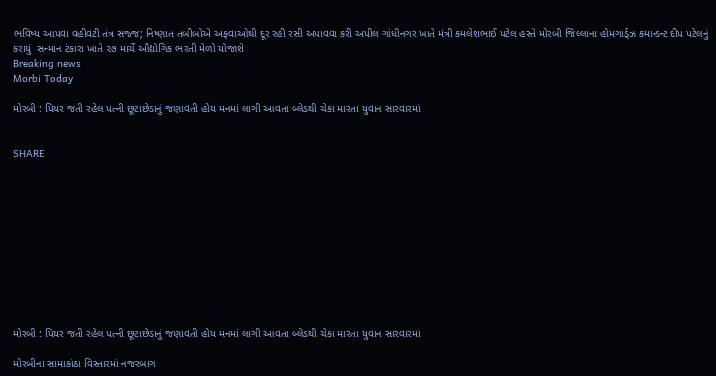ભવિષ્ય આપવા વહીવટી તંત્ર સજ્જ; નિષ્ણાત તબીબોએ અફવાઓથી દૂર રહી રસી અપાવવા કરી અપીલ ગાંધીનગર ખાતે મંત્રી કમલેશભાઈ પટેલ હસ્તે મોરબી જિલ્લાના હોમગાર્ડ્ઝ કમાન્ડન્ટ દીપ પટેલનું કરાયું  સન્માન ટંકારા ખાતે ૨૭ માર્ચે ઔદ્યોગિક ભરતી મેળો યોજાશે
Breaking news
Morbi Today

મોરબી : પિયર જતી રહેલ પત્ની છૂટાછેડાનું જણાવતી હોય મનમાં લાગી આવતા બ્લેડથી ચેકા મારતા યુવાન સારવારમાં


SHARE











મોરબી : પિયર જતી રહેલ પત્ની છૂટાછેડાનું જણાવતી હોય મનમાં લાગી આવતા બ્લેડથી ચેકા મારતા યુવાન સારવારમાં

મોરબીના સામાકાંઠા વિસ્તારમાં નજરબાગ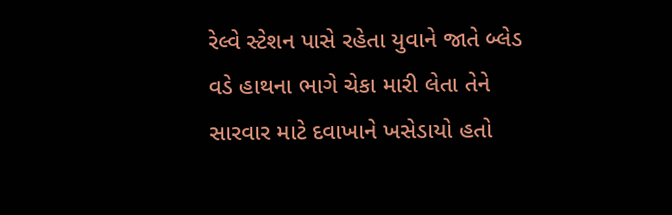રેલ્વે સ્ટેશન પાસે રહેતા યુવાને જાતે બ્લેડ વડે હાથના ભાગે ચેકા મારી લેતા તેને સારવાર માટે દવાખાને ખસેડાયો હતો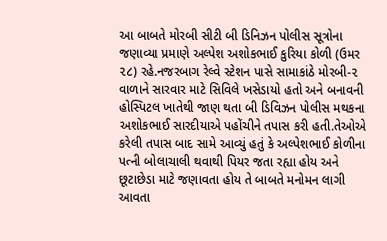આ બાબતે મોરબી સીટી બી ડિનિઝન પોલીસ સૂત્રોના જણાવ્યા પ્રમાણે અલ્પેશ અશોકભાઈ કુરિયા કોળી (ઉમર ૨૮) રહે.નજરબાગ રેલ્વે સ્ટેશન પાસે સામાકાંઠે મોરબી-૨ વાળાને સારવાર માટે સિવિલે ખસેડાયો હતો અને બનાવની હોસ્પિટલ ખાતેથી જાણ થતા બી ડિવિઝન પોલીસ મથકના અશોકભાઈ સારદીયાએ પહોંચીને તપાસ કરી હતી.તેઓએ કરેલી તપાસ બાદ સામે આવ્યું હતું કે અલ્પેશભાઈ કોળીના પત્ની બોલાચાલી થવાથી પિયર જતા રહ્યા હોય અને છૂટાછેડા માટે જણાવતા હોય તે બાબતે મનોમન લાગી આવતા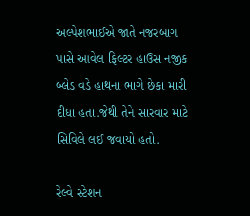અલ્પેશભાઈએ જાતે નજરબાગ પાસે આવેલ ફિલ્ટર હાઉસ નજીક બ્લેડ વડે હાથના ભાગે છેકા મારી દીધા હતા.જેથી તેને સારવાર માટે સિવિલે લઈ જવાયો હતો.

રેલ્વે સ્ટેશન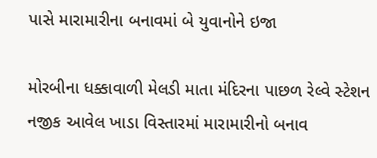પાસે મારામારીના બનાવમાં બે યુવાનોને ઇજા

મોરબીના ધક્કાવાળી મેલડી માતા મંદિરના પાછળ રેલ્વે સ્ટેશન નજીક આવેલ ખાડા વિસ્તારમાં મારામારીનો બનાવ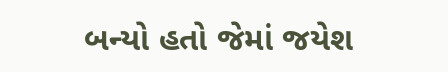બન્યો હતો જેમાં જયેશ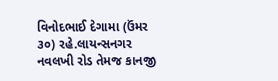વિનોદભાઈ દેગામા (ઉંમર ૩૦) રહે.લાયન્સનગર નવલખી રોડ તેમજ કાનજી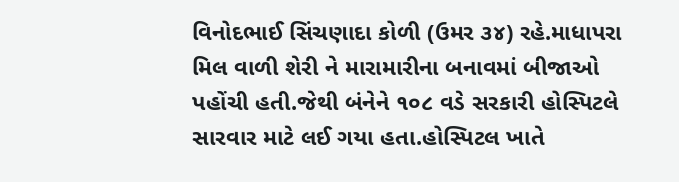વિનોદભાઈ સિંચણાદા કોળી (ઉમર ૩૪) રહે.માધાપરા મિલ વાળી શેરી ને મારામારીના બનાવમાં બીજાઓ પહોંચી હતી.જેથી બંનેને ૧૦૮ વડે સરકારી હોસ્પિટલે સારવાર માટે લઈ ગયા હતા.હોસ્પિટલ ખાતે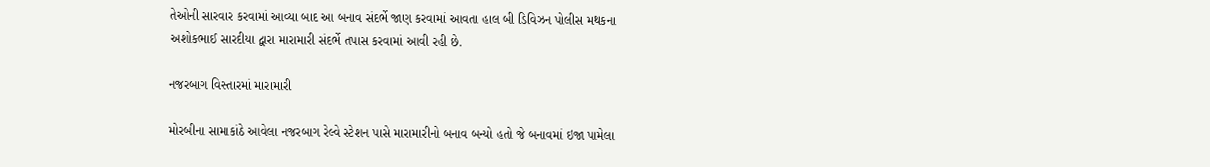તેઓની સારવાર કરવામાં આવ્યા બાદ આ બનાવ સંદર્ભે જાણ કરવામાં આવતા હાલ બી ડિવિઝન પોલીસ મથકના અશોકભાઈ સારદીયા દ્વારા મારામારી સંદર્ભે તપાસ કરવામાં આવી રહી છે.

નજરબાગ વિસ્તારમાં મારામારી

મોરબીના સામાકાંઠે આવેલા નજરબાગ રેલ્વે સ્ટેશન પાસે મારામારીનો બનાવ બન્યો હતો જે બનાવમાં ઇજા પામેલા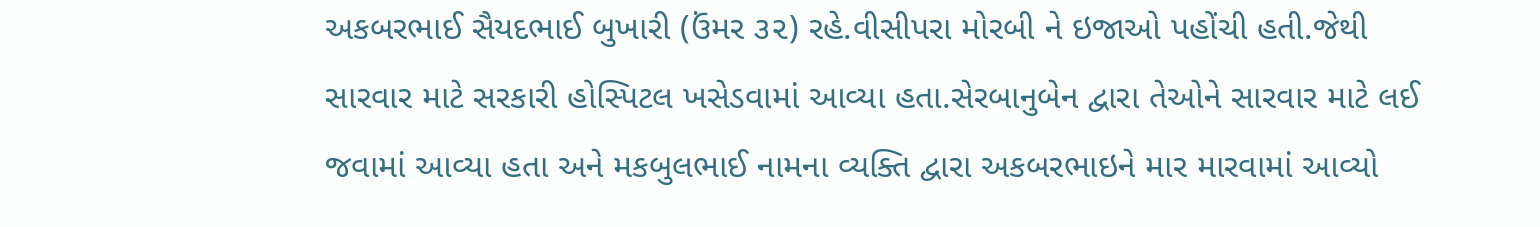અકબરભાઈ સૈયદભાઈ બુખારી (ઉંમર ૩૨) રહે.વીસીપરા મોરબી ને ઇજાઓ પહોંચી હતી.જેથી સારવાર માટે સરકારી હોસ્પિટલ ખસેડવામાં આવ્યા હતા.સેરબાનુબેન દ્વારા તેઓને સારવાર માટે લઈ જવામાં આવ્યા હતા અને મકબુલભાઈ નામના વ્યક્તિ દ્વારા અકબરભાઇને માર મારવામાં આવ્યો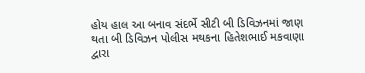હોય હાલ આ બનાવ સંદર્ભે સીટી બી ડિવિઝનમાં જાણ થતા બી ડિવિઝન પોલીસ મથકના હિતેશભાઈ મકવાણા દ્વારા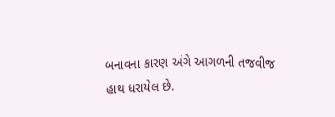બનાવના કારણ અંગે આગળની તજવીજ હાથ ધરાયેલ છે.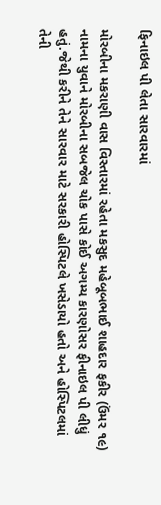ફિનાઇલ પી લેતા સારવારમાં

મોરબીના મકરાણી વાસ વિસ્તારમાં રહેતા મકસુદ મહેબૂબભાઈ શાહદાર ફકીર (ઉંમર ૧૯) નામના યુવાને મોરબીના સબજેલ ચોક પાસે કોઈ અગમ્ય કારણોસર ફીનાઇલ પી લીધું હતું.જેથી કરીને તેને સારવાર માટે સરકારી હોસ્પિટલે ખસેડાયો હતો અને હોસ્પિટલમાં તેની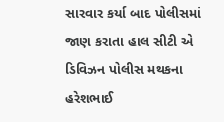સારવાર કર્યા બાદ પોલીસમાં જાણ કરાતા હાલ સીટી એ ડિવિઝન પોલીસ મથકના હરેશભાઈ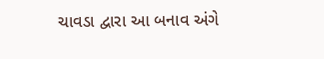ચાવડા દ્વારા આ બનાવ અંગે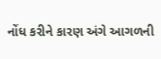નોંધ કરીને કારણ અંગે આગળની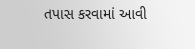તપાસ કરવામાં આવી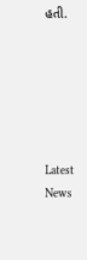હતી.






Latest News